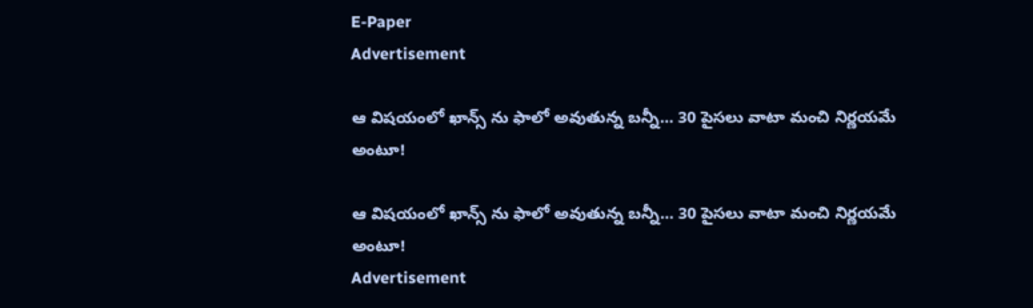E-Paper
Advertisement

ఆ విషయంలో ఖాన్స్ ను ఫాలో అవుతున్న బన్నీ… 30 పైసలు వాటా మంచి నిర్ణయమే అంటూ!

ఆ విషయంలో ఖాన్స్ ను ఫాలో అవుతున్న బన్నీ… 30 పైసలు వాటా మంచి నిర్ణయమే అంటూ!
Advertisement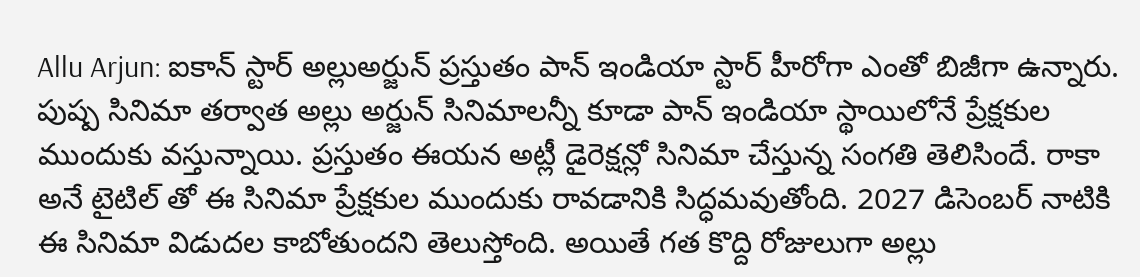Allu Arjun: ఐకాన్ స్టార్ అల్లుఅర్జున్ ప్రస్తుతం పాన్ ఇండియా స్టార్ హీరోగా ఎంతో బిజీగా ఉన్నారు. పుష్ప సినిమా తర్వాత అల్లు అర్జున్ సినిమాలన్నీ కూడా పాన్ ఇండియా స్థాయిలోనే ప్రేక్షకుల ముందుకు వస్తున్నాయి. ప్రస్తుతం ఈయన అట్లీ డైరెక్షన్లో సినిమా చేస్తున్న సంగతి తెలిసిందే. రాకా అనే టైటిల్ తో ఈ సినిమా ప్రేక్షకుల ముందుకు రావడానికి సిద్ధమవుతోంది. 2027 డిసెంబర్ నాటికి ఈ సినిమా విడుదల కాబోతుందని తెలుస్తోంది. అయితే గత కొద్ది రోజులుగా అల్లు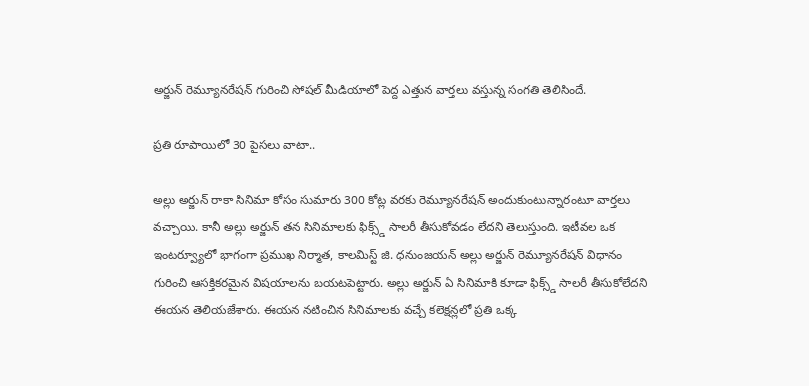అర్జున్ రెమ్యూనరేషన్ గురించి సోషల్ మీడియాలో పెద్ద ఎత్తున వార్తలు వస్తున్న సంగతి తెలిసిందే.

ప్రతి రూపాయిలో 30 పైసలు వాటా..

అల్లు అర్జున్ రాకా సినిమా కోసం సుమారు 300 కోట్ల వరకు రెమ్యూనరేషన్ అందుకుంటున్నారంటూ వార్తలు వచ్చాయి. కానీ అల్లు అర్జున్ తన సినిమాలకు ఫిక్స్డ్ సాలరీ తీసుకోవడం లేదని తెలుస్తుంది. ఇటీవల ఒక ఇంటర్వ్యూలో భాగంగా ప్రముఖ నిర్మాత, కాలమిస్ట్ జి. ధనుంజయన్ అల్లు అర్జున్ రెమ్యూనరేషన్ విధానం గురించి ఆసక్తికరమైన విషయాలను బయటపెట్టారు. అల్లు అర్జున్ ఏ సినిమాకి కూడా ఫిక్స్డ్ సాలరీ తీసుకోలేదని ఈయన తెలియజేశారు. ఈయన నటించిన సినిమాలకు వచ్చే కలెక్షన్లలో ప్రతి ఒక్క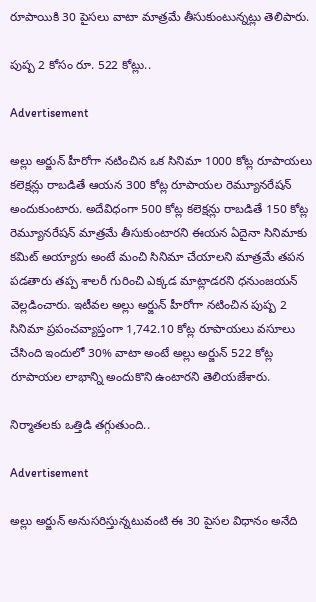రూపాయికి 30 పైసలు వాటా మాత్రమే తీసుకుంటున్నట్లు తెలిపారు.

పుష్ప 2 కోసం రూ. 522 కోట్లు..

Advertisement

అల్లు అర్జున్ హీరోగా నటించిన ఒక సినిమా 1000 కోట్ల రూపాయలు కలెక్షన్లు రాబడితే ఆయన 300 కోట్ల రూపాయల రెమ్యూనరేషన్ అందుకుంటారు. అదేవిధంగా 500 కోట్ల కలెక్షన్లు రాబడితే 150 కోట్ల రెమ్యూనరేషన్ మాత్రమే తీసుకుంటారని ఈయన ఏదైనా సినిమాకు కమిట్ అయ్యారు అంటే మంచి సినిమా చేయాలని మాత్రమే తపన పడతారు తప్ప శాలరీ గురించి ఎక్కడ మాట్లాడరని ధనుంజయన్ వెల్లడించారు. ఇటీవల అల్లు అర్జున్ హీరోగా నటించిన పుష్ప 2 సినిమా ప్రపంచవ్యాప్తంగా 1,742.10 కోట్ల రూపాయలు వసూలు చేసింది ఇందులో 30% వాటా అంటే అల్లు అర్జున్ 522 కోట్ల రూపాయల లాభాన్ని అందుకొని ఉంటారని తెలియజేశారు.

నిర్మాతలకు ఒత్తిడి తగ్గుతుంది..

Advertisement

అల్లు అర్జున్ అనుసరిస్తున్నటువంటి ఈ 30 పైసల విధానం అనేది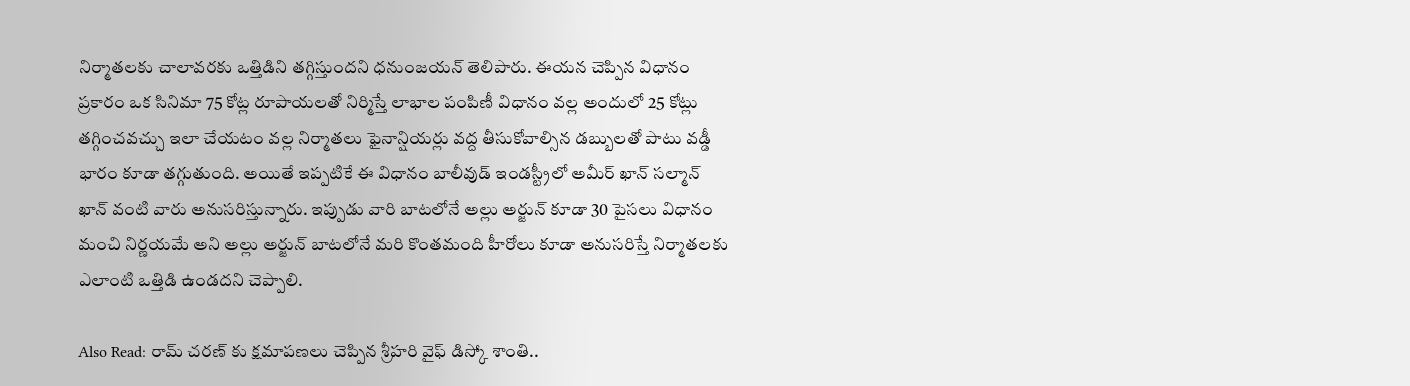నిర్మాతలకు చాలావరకు ఒత్తిడిని తగ్గిస్తుందని ధనుంజయన్ తెలిపారు. ఈయన చెప్పిన విధానం ప్రకారం ఒక సినిమా 75 కోట్ల రూపాయలతో నిర్మిస్తే లాభాల పంపిణీ విధానం వల్ల అందులో 25 కోట్లు తగ్గించవచ్చు ఇలా చేయటం వల్ల నిర్మాతలు ఫైనాన్షియర్లు వద్ద తీసుకోవాల్సిన డబ్బులతో పాటు వడ్డీ భారం కూడా తగ్గుతుంది. అయితే ఇప్పటికే ఈ విధానం బాలీవుడ్ ఇండస్ట్రీలో అమీర్ ఖాన్ సల్మాన్ ఖాన్ వంటి వారు అనుసరిస్తున్నారు. ఇప్పుడు వారి బాటలోనే అల్లు అర్జున్ కూడా 30 పైసలు విధానం మంచి నిర్ణయమే అని అల్లు అర్జున్ బాటలోనే మరి కొంతమంది హీరోలు కూడా అనుసరిస్తే నిర్మాతలకు ఎలాంటి ఒత్తిడి ఉండదని చెప్పాలి.

Also Read: రామ్ చరణ్ కు క్షమాపణలు చెప్పిన శ్రీహరి వైఫ్ డిస్కో శాంతి..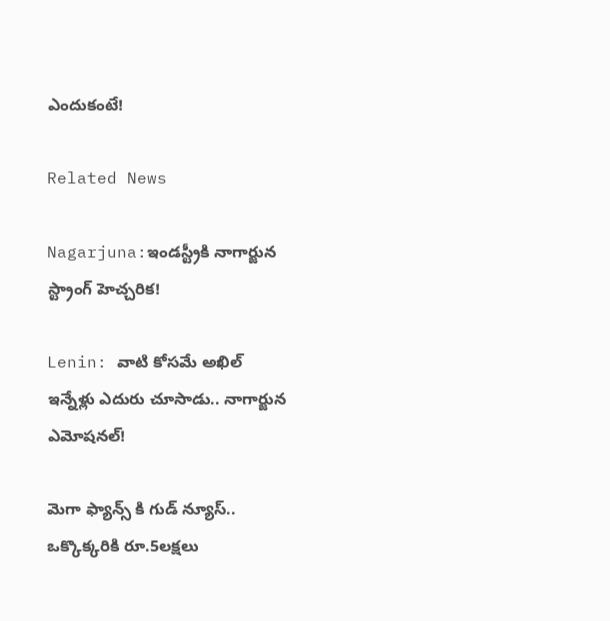ఎందుకంటే!

Related News

Nagarjuna:ఇండస్ట్రీకి నాగార్జున స్ట్రాంగ్ హెచ్చరిక!

Lenin: వాటి కోసమే అఖిల్ ఇన్నేళ్లు ఎదురు చూసాడు.. నాగార్జున ఎమోషనల్!

మెగా ఫ్యాన్స్ కి గుడ్ న్యూస్.. ఒక్కొక్కరికి రూ.5లక్షలు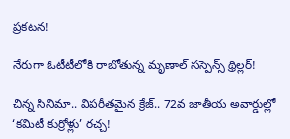ప్రకటన!

నేరుగా ఓటీటీలోకి రాబోతున్న మృణాల్ సస్పెన్స్ థ్రిల్లర్!

చిన్న సినిమా.. విపరీతమైన క్రేజ్.. 72వ జాతీయ అవార్డుల్లో ‘కమిటీ కుర్రోళ్లు’ రచ్చ!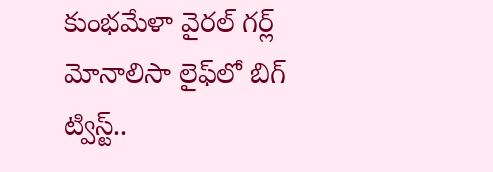కుంభమేళా వైరల్ గర్ల్ మోనాలిసా లైఫ్‌లో బిగ్ ట్విస్ట్..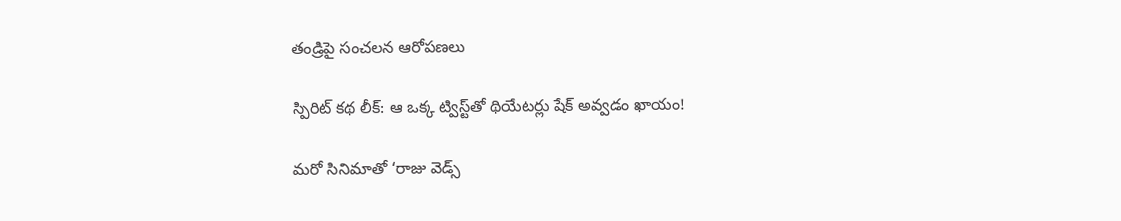తండ్రిపై సంచలన ఆరోపణలు

స్పిరిట్ కథ లీక్: ఆ ఒక్క ట్విస్ట్‌తో థియేటర్లు షేక్ అవ్వడం ఖాయం!

మరో సినిమాతో ‘రాజు వెడ్స్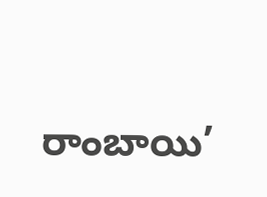రాంబాయి’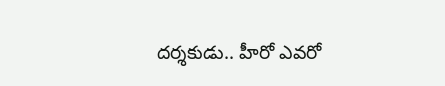దర్శకుడు.. హీరో ఎవరో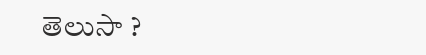తెలుసా ?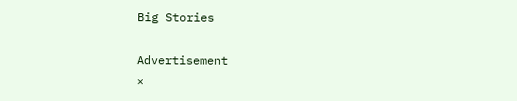Big Stories

Advertisement
×